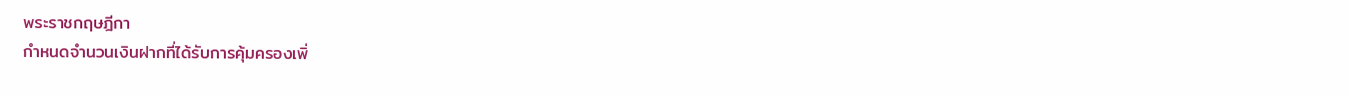พระราชกฤษฎีกา
กำหนดจำนวนเงินฝากที่ได้รับการคุ้มครองเพิ่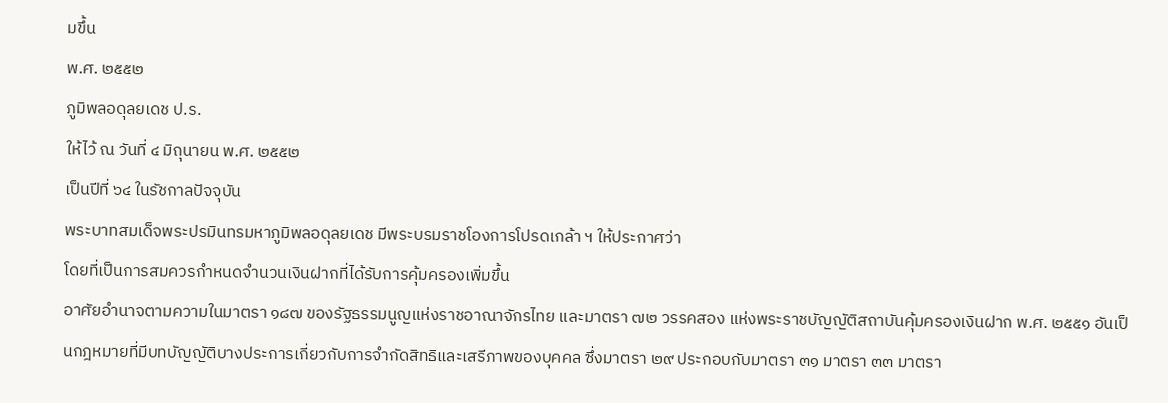มขึ้น
พ.ศ. ๒๕๕๒
ภูมิพลอดุลยเดช ป.ร.
ให้ไว้ ณ วันที่ ๔ มิถุนายน พ.ศ. ๒๕๕๒
เป็นปีที่ ๖๔ ในรัชกาลปัจจุบัน
พระบาทสมเด็จพระปรมินทรมหาภูมิพลอดุลยเดช มีพระบรมราชโองการโปรดเกล้า ฯ ให้ประกาศว่า
โดยที่เป็นการสมควรกำหนดจำนวนเงินฝากที่ได้รับการคุ้มครองเพิ่มขึ้น
อาศัยอำนาจตามความในมาตรา ๑๘๗ ของรัฐธรรมนูญแห่งราชอาณาจักรไทย และมาตรา ๗๒ วรรคสอง แห่งพระราชบัญญัติสถาบันคุ้มครองเงินฝาก พ.ศ. ๒๕๕๑ อันเป็นกฎหมายที่มีบทบัญญัติบางประการเกี่ยวกับการจำกัดสิทธิและเสรีภาพของบุคคล ซึ่งมาตรา ๒๙ ประกอบกับมาตรา ๓๑ มาตรา ๓๓ มาตรา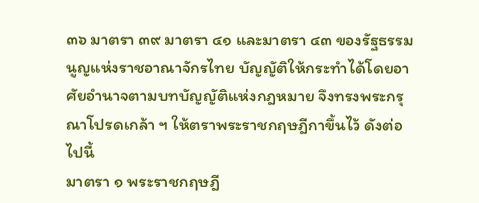๓๖ มาตรา ๓๙ มาตรา ๔๑ และมาตรา ๔๓ ของรัฐธรรมนูญแห่งราชอาณาจักรไทย บัญญัติให้กระทำได้โดยอาศัยอำนาจตามบทบัญญัติแห่งกฎหมาย จึงทรงพระกรุณาโปรดเกล้า ฯ ให้ตราพระราชกฤษฎีกาขึ้นไว้ ดังต่อไปนี้
มาตรา ๑ พระราชกฤษฎี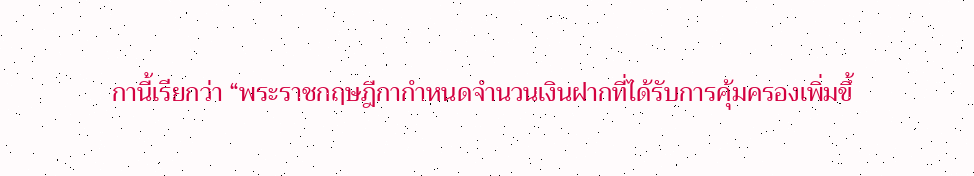กานี้เรียกว่า “พระราชกฤษฎีกากำหนดจำนวนเงินฝากที่ได้รับการคุ้มครองเพิ่มขึ้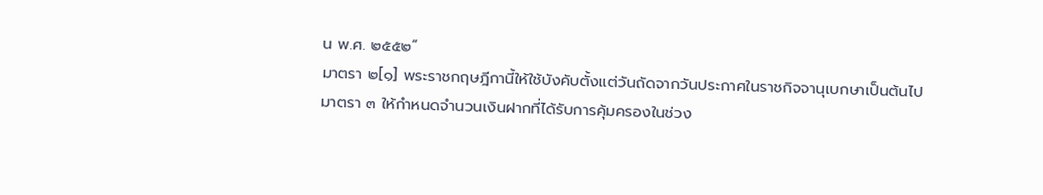น พ.ศ. ๒๕๕๒”
มาตรา ๒[๑] พระราชกฤษฎีกานี้ให้ใช้บังคับตั้งแต่วันถัดจากวันประกาศในราชกิจจานุเบกษาเป็นต้นไป
มาตรา ๓ ให้กำหนดจำนวนเงินฝากที่ได้รับการคุ้มครองในช่วง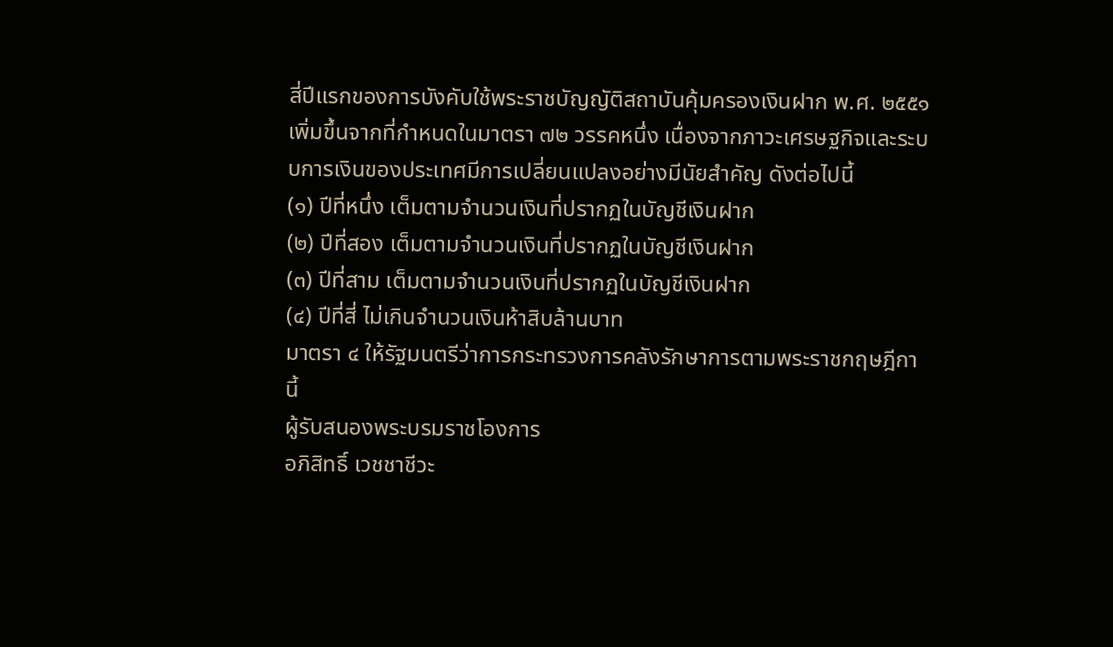สี่ปีแรกของการบังคับใช้พระราชบัญญัติสถาบันคุ้มครองเงินฝาก พ.ศ. ๒๕๕๑ เพิ่มขึ้นจากที่กำหนดในมาตรา ๗๒ วรรคหนึ่ง เนื่องจากภาวะเศรษฐกิจและระบบการเงินของประเทศมีการเปลี่ยนแปลงอย่างมีนัยสำคัญ ดังต่อไปนี้
(๑) ปีที่หนึ่ง เต็มตามจำนวนเงินที่ปรากฏในบัญชีเงินฝาก
(๒) ปีที่สอง เต็มตามจำนวนเงินที่ปรากฏในบัญชีเงินฝาก
(๓) ปีที่สาม เต็มตามจำนวนเงินที่ปรากฏในบัญชีเงินฝาก
(๔) ปีที่สี่ ไม่เกินจำนวนเงินห้าสิบล้านบาท
มาตรา ๔ ให้รัฐมนตรีว่าการกระทรวงการคลังรักษาการตามพระราชกฤษฎีกานี้
ผู้รับสนองพระบรมราชโองการ
อภิสิทธิ์ เวชชาชีวะ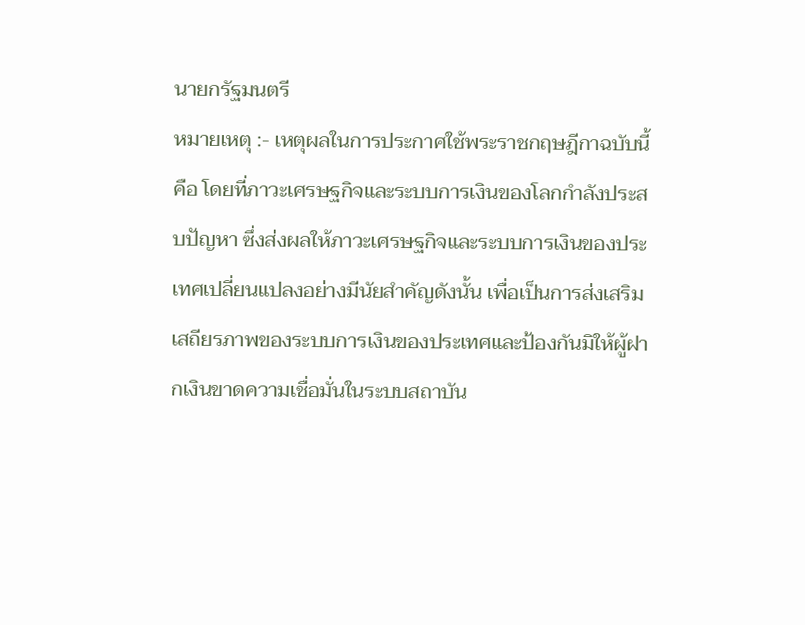นายกรัฐมนตรี
หมายเหตุ :- เหตุผลในการประกาศใช้พระราชกฤษฎีกาฉบับนี้ คือ โดยที่ภาวะเศรษฐกิจและระบบการเงินของโลกกำลังประสบปัญหา ซึ่งส่งผลให้ภาวะเศรษฐกิจและระบบการเงินของประเทศเปลี่ยนแปลงอย่างมีนัยสำคัญดังนั้น เพื่อเป็นการส่งเสริมเสถียรภาพของระบบการเงินของประเทศและป้องกันมิให้ผู้ฝากเงินขาดความเชื่อมั่นในระบบสถาบัน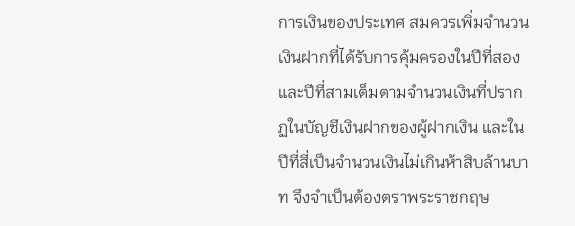การเงินของประเทศ สมควรเพิ่มจำนวนเงินฝากที่ได้รับการคุ้มครองในปีที่สองและปีที่สามเต็มตามจำนวนเงินที่ปรากฏในบัญชีเงินฝากของผู้ฝากเงิน และในปีที่สี่เป็นจำนวนเงินไม่เกินห้าสิบล้านบาท จึงจำเป็นต้องตราพระราชกฤษ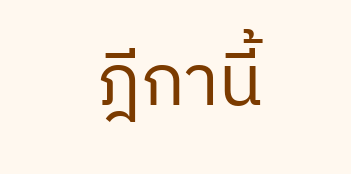ฎีกานี้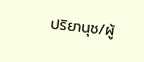ปริยานุช/ผู้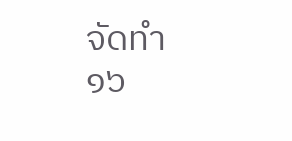จัดทำ
๑๖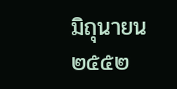มิถุนายน ๒๕๕๒